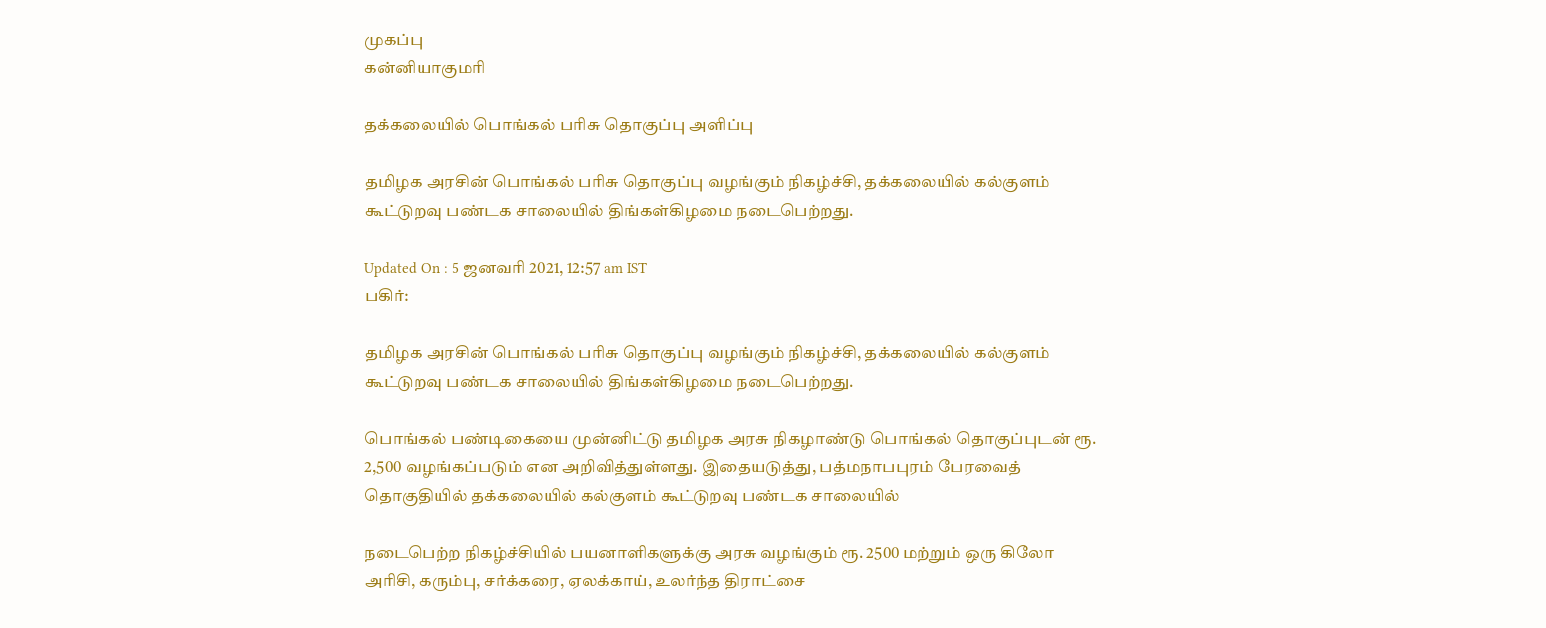முகப்பு
கன்னியாகுமரி

தக்கலையில் பொங்கல் பரிசு தொகுப்பு அளிப்பு

தமிழக அரசின் பொங்கல் பரிசு தொகுப்பு வழங்கும் நிகழ்ச்சி, தக்கலையில் கல்குளம் கூட்டுறவு பண்டக சாலையில் திங்கள்கிழமை நடைபெற்றது.

Updated On : 5 ஜனவரி 2021, 12:57 am IST
பகிர்:

தமிழக அரசின் பொங்கல் பரிசு தொகுப்பு வழங்கும் நிகழ்ச்சி, தக்கலையில் கல்குளம் கூட்டுறவு பண்டக சாலையில் திங்கள்கிழமை நடைபெற்றது.

பொங்கல் பண்டிகையை முன்னிட்டு தமிழக அரசு நிகழாண்டு பொங்கல் தொகுப்புடன் ரூ. 2,500 வழங்கப்படும் என அறிவித்துள்ளது. இதையடுத்து, பத்மநாபபுரம் பேரவைத் தொகுதியில் தக்கலையில் கல்குளம் கூட்டுறவு பண்டக சாலையில்

நடைபெற்ற நிகழ்ச்சியில் பயனாளிகளுக்கு அரசு வழங்கும் ரூ. 2500 மற்றும் ஒரு கிலோ அரிசி, கரும்பு, சர்க்கரை, ஏலக்காய், உலர்ந்த திராட்சை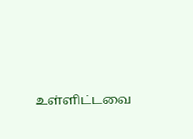உள்ளிட்டவை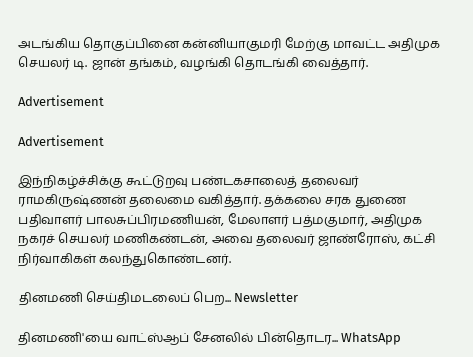அடங்கிய தொகுப்பினை கன்னியாகுமரி மேற்கு மாவட்ட அதிமுக செயலர் டி. ஜான் தங்கம், வழங்கி தொடங்கி வைத்தார்.

Advertisement

Advertisement

இந்நிகழ்ச்சிக்கு கூட்டுறவு பண்டகசாலைத் தலைவர் ராமகிருஷ்ணன் தலைமை வகித்தார். தக்கலை சரக துணை பதிவாளர் பாலசுப்பிரமணியன், மேலாளர் பத்மகுமார், அதிமுக நகரச் செயலர் மணிகண்டன், அவை தலைவர் ஜாண்ரோஸ், கட்சி நிர்வாகிகள் கலந்துகொண்டனர்.

தினமணி செய்திமடலைப் பெற... Newsletter

தினமணி'யை வாட்ஸ்ஆப் சேனலில் பின்தொடர... WhatsApp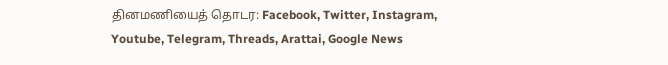தினமணியைத் தொடர: Facebook, Twitter, Instagram, Youtube, Telegram, Threads, Arattai, Google News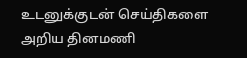உடனுக்குடன் செய்திகளை அறிய தினமணி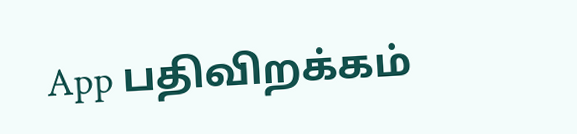App பதிவிறக்கம்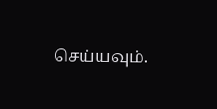செய்யவும்.